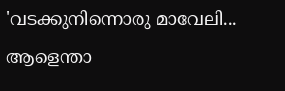'വടക്കുനിന്നൊരു മാവേലി... ആളെന്താ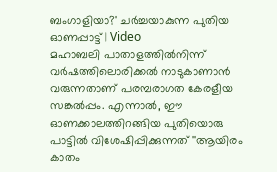ബംഗാളിയാ?' ചർച്ചയാകുന്ന പുതിയ ഓണപ്പാട്ട് | Video
മഹാബലി പാതാളത്തിൽനിന്ന് വർഷത്തിലൊരിക്കൽ നാടുകാണാൻ വരുന്നതാണ് പരമ്പരാഗത കേരളീയ സങ്കൽപ്പം. എന്നാൽ, ഈ ഓണക്കാലത്തിറങ്ങിയ പുതിയൊരു പാട്ടിൽ വിശേഷിപ്പിക്കുന്നത് ''ആയിരം കാതം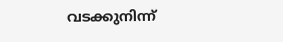വടക്കുനിന്ന്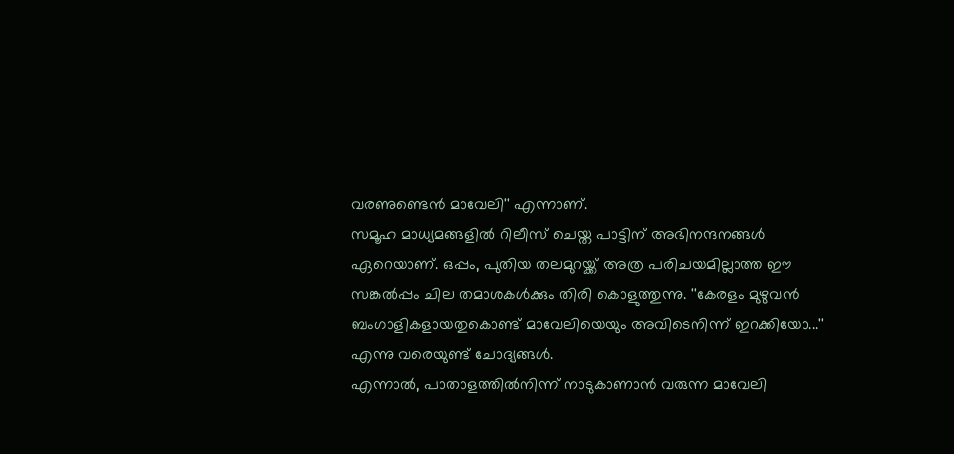വരണുണ്ടെൻ മാവേലി'' എന്നാണ്.
സമൂഹ മാധ്യമങ്ങളിൽ റിലീസ് ചെയ്ത പാട്ടിന് അഭിനന്ദനങ്ങൾ ഏറെയാണ്. ഒപ്പം, പുതിയ തലമുറയ്ക്ക് അത്ര പരിചയമില്ലാത്ത ഈ സങ്കൽപ്പം ചില തമാശകൾക്കും തിരി കൊളുത്തുന്നു. ''കേരളം മുഴുവൻ ബംഗാളികളായതുകൊണ്ട് മാവേലിയെയും അവിടെനിന്ന് ഇറക്കിയോ...'' എന്നു വരെയുണ്ട് ചോദ്യങ്ങൾ.
എന്നാൽ, പാതാളത്തിൽനിന്ന് നാടുകാണാൻ വരുന്ന മാവേലി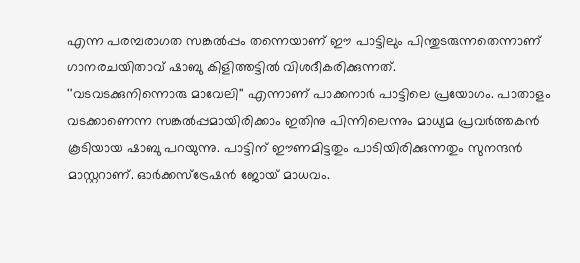എന്ന പരമ്പരാഗത സങ്കൽപ്പം തന്നെയാണ് ഈ പാട്ടിലും പിന്തുടരുന്നതെന്നാണ് ഗാനരചയിതാവ് ഷാബു കിളിത്തട്ടിൽ വിശദീകരിക്കുന്നത്.
''വടവടക്കുനിന്നൊരു മാവേലി'' എന്നാണ് പാക്കനാർ പാട്ടിലെ പ്രയോഗം. പാതാളം വടക്കാണെന്ന സങ്കൽപ്പമായിരിക്കാം ഇതിനു പിന്നിലെന്നും മാധ്യമ പ്രവർത്തകൻ കൂടിയായ ഷാബു പറയുന്നു. പാട്ടിന് ഈണമിട്ടതും പാടിയിരിക്കുന്നതും സുനന്ദൻ മാസ്റ്ററാണ്. ഓർക്കസ്ട്രേഷൻ ജോയ് മാധവം.